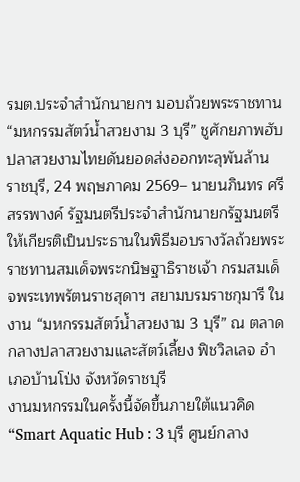รมต.ประจำสำนักนายกฯ มอบถ้วยพระราชทาน “มหกรรมสัตว์น้ำสวยงาม 3 บุรี” ชูศักยภาพฮับปลาสวยงามไทยดันยอดส่งออกทะลุพันล้าน
ราชบุรี, 24 พฤษภาคม 2569– นายนภินทร ศรีสรรพางค์ รัฐมนตรีประจำสำนักนายกรัฐมนตรี ให้เกียรติเป็นประธานในพิธีมอบรางวัลถ้วยพระราชทานสมเด็จพระกนิษฐาธิราชเจ้า กรมสมเด็จพระเทพรัตนราชสุดาฯ สยามบรมราชกุมารี ในงาน “มหกรรมสัตว์น้ำสวยงาม 3 บุรี” ณ ตลาดกลางปลาสวยงามและสัตว์เลี้ยง ฟิชวิลเลจ อำเภอบ้านโป่ง จังหวัดราชบุรี
งานมหกรรมในครั้งนี้จัดขึ้นภายใต้แนวคิด “Smart Aquatic Hub : 3 บุรี ศูนย์กลาง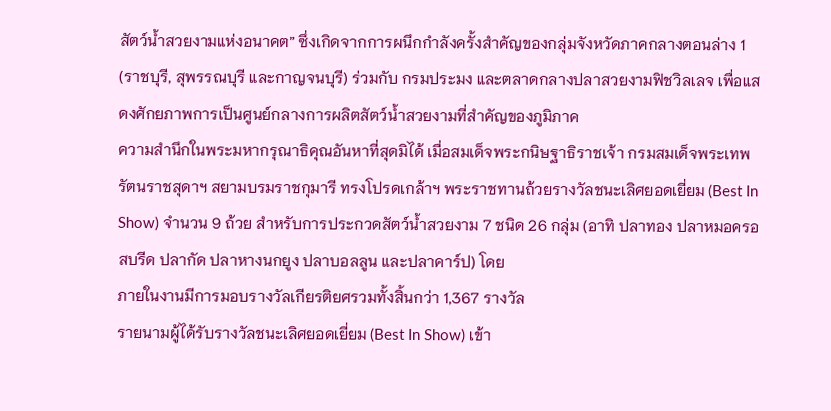สัตว์น้ำสวยงามแห่งอนาคต” ซึ่งเกิดจากการผนึกกำลังครั้งสำคัญของกลุ่มจังหวัดภาคกลางตอนล่าง 1 (ราชบุรี, สุพรรณบุรี และกาญจนบุรี) ร่วมกับ กรมประมง และตลาดกลางปลาสวยงามฟิชวิลเลจ เพื่อแสดงศักยภาพการเป็นศูนย์กลางการผลิตสัตว์น้ำสวยงามที่สำคัญของภูมิภาค
ความสำนึกในพระมหากรุณาธิคุณอันหาที่สุดมิได้ เมื่อสมเด็จพระกนิษฐาธิราชเจ้า กรมสมเด็จพระเทพรัตนราชสุดาฯ สยามบรมราชกุมารี ทรงโปรดเกล้าฯ พระราชทานถ้วยรางวัลชนะเลิศยอดเยี่ยม (Best In Show) จำนวน 9 ถ้วย สำหรับการประกวดสัตว์น้ำสวยงาม 7 ชนิด 26 กลุ่ม (อาทิ ปลาทอง ปลาหมอครอสบรีด ปลากัด ปลาหางนกยูง ปลาบอลลูน และปลาคาร์ป) โดย
ภายในงานมีการมอบรางวัลเกียรติยศรวมทั้งสิ้นกว่า 1,367 รางวัล
รายนามผู้ได้รับรางวัลชนะเลิศยอดเยี่ยม (Best In Show) เข้า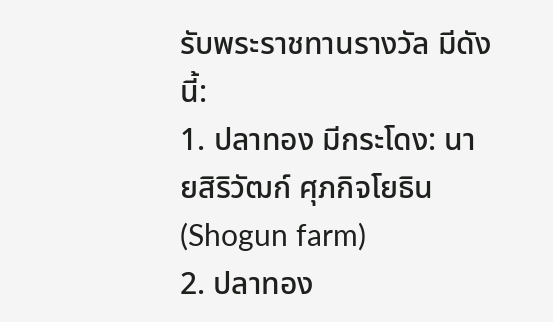รับพระราชทานรางวัล มีดังนี้:
1. ปลาทอง มีกระโดง: นายสิริวัฒก์ ศุภกิจโยธิน (Shogun farm)
2. ปลาทอง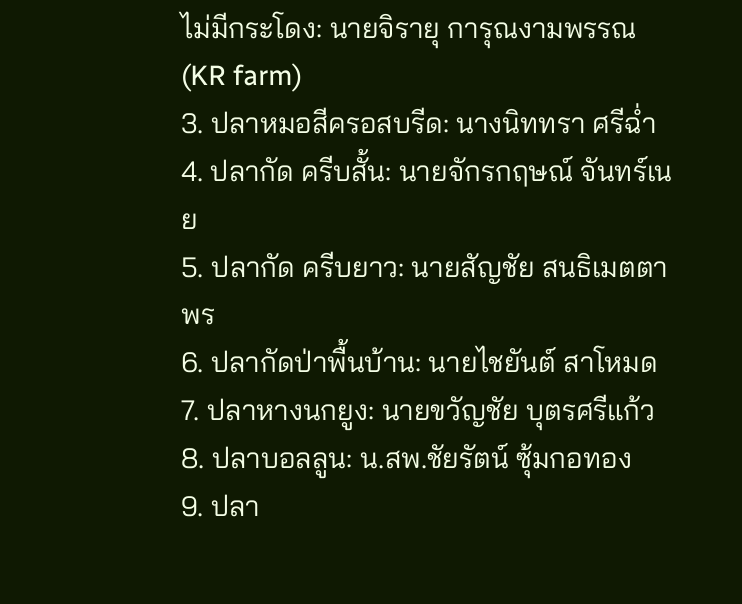ไม่มีกระโดง: นายจิรายุ การุณงามพรรณ (KR farm)
3. ปลาหมอสีครอสบรีด: นางนิททรา ศรีฉ่ำ
4. ปลากัด ครีบสั้น: นายจักรกฤษณ์ จันทร์เนย
5. ปลากัด ครีบยาว: นายสัญชัย สนธิเมตตาพร
6. ปลากัดป่าพื้นบ้าน: นายไชยันต์ สาโหมด
7. ปลาหางนกยูง: นายขวัญชัย บุตรศรีแก้ว
8. ปลาบอลลูน: น.สพ.ชัยรัตน์ ซุ้มกอทอง
9. ปลา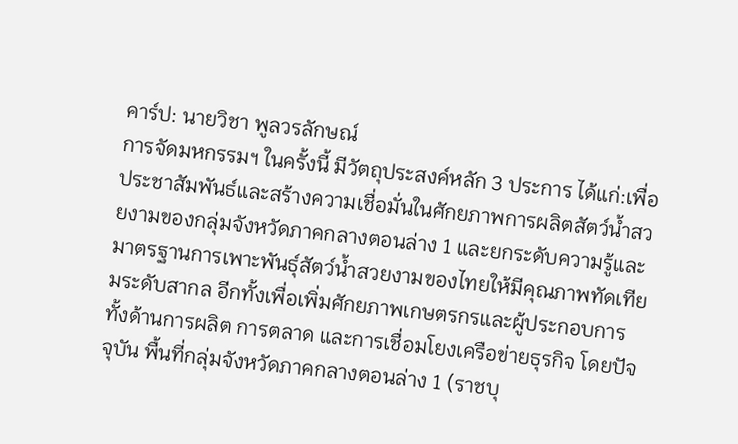คาร์ป: นายวิชา พูลวรลักษณ์
การจัดมหกรรมฯ ในครั้งนี้ มีวัตถุประสงค์หลัก 3 ประการ ได้แก่:เพื่อประชาสัมพันธ์และสร้างความเชื่อมั่นในศักยภาพการผลิตสัตว์น้ำสวยงามของกลุ่มจังหวัดภาคกลางตอนล่าง 1 และยกระดับความรู้และมาตรฐานการเพาะพันธุ์สัตว์น้ำสวยงามของไทยให้มีคุณภาพทัดเทียมระดับสากล อีกทั้งเพื่อเพิ่มศักยภาพเกษตรกรและผู้ประกอบการ ทั้งด้านการผลิต การตลาด และการเชื่อมโยงเครือข่ายธุรกิจ โดยปัจจุบัน พื้นที่กลุ่มจังหวัดภาคกลางตอนล่าง 1 (ราชบุ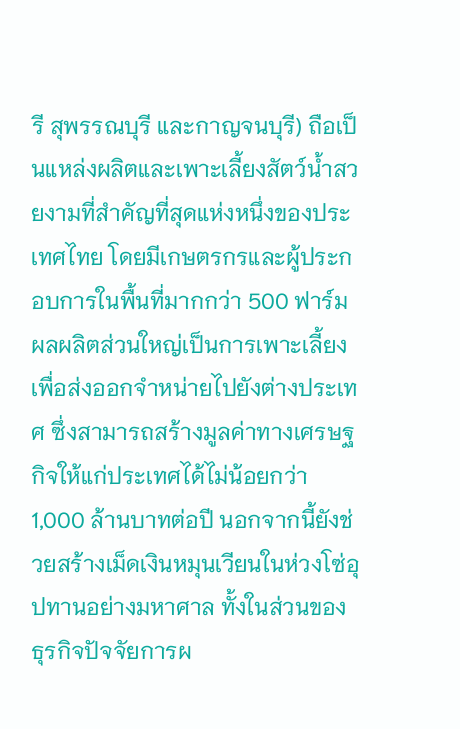รี สุพรรณบุรี และกาญจนบุรี) ถือเป็นแหล่งผลิตและเพาะเลี้ยงสัตว์น้ำสวยงามที่สำคัญที่สุดแห่งหนึ่งของประเทศไทย โดยมีเกษตรกรและผู้ประกอบการในพื้นที่มากกว่า 500 ฟาร์ม
ผลผลิตส่วนใหญ่เป็นการเพาะเลี้ยงเพื่อส่งออกจำหน่ายไปยังต่างประเทศ ซึ่งสามารถสร้างมูลค่าทางเศรษฐกิจให้แก่ประเทศได้ไม่น้อยกว่า 1,000 ล้านบาทต่อปี นอกจากนี้ยังช่วยสร้างเม็ดเงินหมุนเวียนในห่วงโซ่อุปทานอย่างมหาศาล ทั้งในส่วนของธุรกิจปัจจัยการผ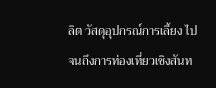ลิต วัสดุอุปกรณ์การเลี้ยง ไปจนถึงการท่องเที่ยวเชิงสันท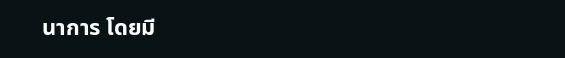นาการ โดยมี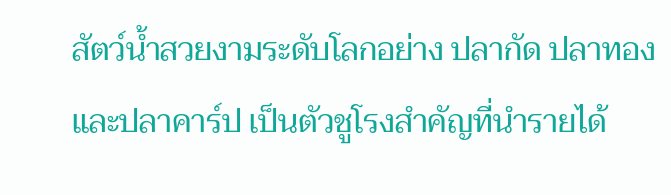สัตว์น้ำสวยงามระดับโลกอย่าง ปลากัด ปลาทอง และปลาคาร์ป เป็นตัวชูโรงสำคัญที่นำรายได้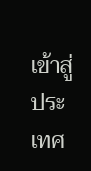เข้าสู่ประเทศ